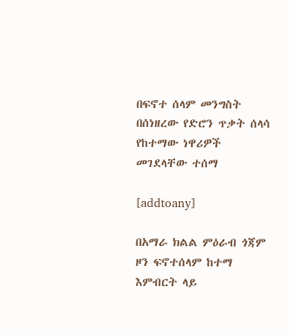በፍኖተ ሰላም መንግስት በሰነዘረው የድሮን ጥቃት ሰላሳ የከተማው ነዋሪዎች መገደላቸው ተሰማ

[addtoany]

በአማራ ክልል ምዕራብ ጎጃም ዞን ፍኖተሰላም ከተማ እምብርት ላይ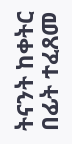ትናንት ከቀትር በፊት ተፈጸመ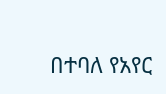በተባለ የአየር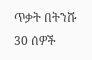ጥቃት በትንሹ 30 ሰዎች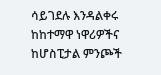ሳይገደሉ እንዳልቀሩ ከከተማዋ ነዋሪዎችና ከሆስፒታል ምንጮች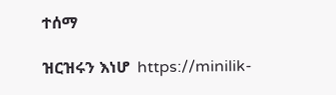ተሰማ

ዝርዝሩን እነሆ  https://minilik-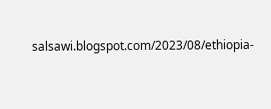salsawi.blogspot.com/2023/08/ethiopia-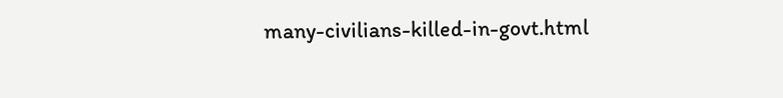many-civilians-killed-in-govt.html